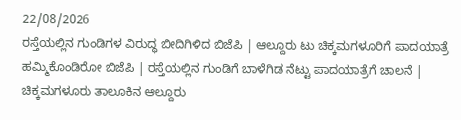22/08/2026
ರಸ್ತೆಯಲ್ಲಿನ ಗುಂಡಿಗಳ ವಿರುದ್ಧ ಬೀದಿಗಿಳಿದ ಬಿಜೆಪಿ | ಆಲ್ದೂರು ಟು ಚಿಕ್ಕಮಗಳೂರಿಗೆ ಪಾದಯಾತ್ರೆ ಹಮ್ಮಿಕೊಂಡಿರೋ ಬಿಜೆಪಿ | ರಸ್ತೆಯಲ್ಲಿನ ಗುಂಡಿಗೆ ಬಾಳೆಗಿಡ ನೆಟ್ಟು ಪಾದಯಾತ್ರೆಗೆ ಚಾಲನೆ | ಚಿಕ್ಕಮಗಳೂರು ತಾಲೂಕಿನ ಆಲ್ದೂರು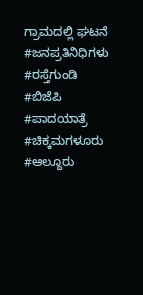ಗ್ರಾಮದಲ್ಲಿ ಘಟನೆ
#ಜನಪ್ರತಿನಿಧಿಗಳು #ರಸ್ತೆಗುಂಡಿ #ಬಿಜೆಪಿ #ಪಾದಯಾತ್ರೆ #ಚಿಕ್ಕಮಗಳೂರು #ಆಲ್ದೂರು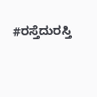#ರಸ್ತೆದುರಸ್ತಿ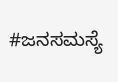#ಜನಸಮಸ್ಯೆ